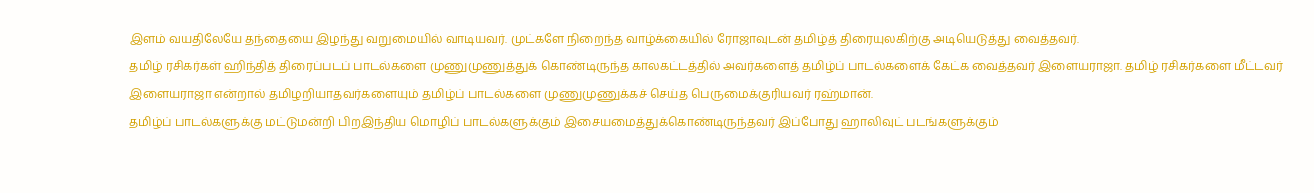இளம் வயதிலேயே தந்தையை இழந்து வறுமையில் வாடியவர். முட்களே நிறைந்த வாழ்க்கையில் ரோஜாவுடன் தமிழ்த் திரையுலகிற்கு அடியெடுத்து வைத்தவர்.
தமிழ் ரசிகர்கள் ஹிந்தித் திரைப்படப் பாடல்களை முணுமுணுத்துக் கொண்டிருந்த காலகட்டத்தில் அவர்களைத் தமிழ்ப் பாடல்களைக் கேட்க வைத்தவர் இளையராஜா. தமிழ் ரசிகர்களை மீட்டவர் இளையராஜா என்றால் தமிழறியாதவர்களையும் தமிழ்ப் பாடல்களை முணுமுணுக்கச் செய்த பெருமைக்குரியவர் ரஹ்மான்.
தமிழ்ப் பாடல்களுக்கு மட்டுமன்றி பிறஇந்திய மொழிப் பாடல்களுக்கும் இசையமைத்துக்கொண்டிருந்தவர் இப்போது ஹாலிவுட் படங்களுக்கும்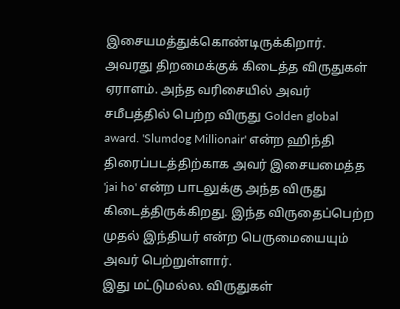இசையமத்துக்கொண்டிருக்கிறார்.
அவரது திறமைக்குக் கிடைத்த விருதுகள் ஏராளம். அந்த வரிசையில் அவர் சமீபத்தில் பெற்ற விருது Golden global award. 'Slumdog Millionair' என்ற ஹிந்தி திரைப்படத்திற்காக அவர் இசையமைத்த 'jai ho' என்ற பாடலுக்கு அந்த விருது கிடைத்திருக்கிறது. இந்த விருதைப்பெற்ற முதல் இந்தியர் என்ற பெருமையையும் அவர் பெற்றுள்ளார்.
இது மட்டுமல்ல. விருதுகள்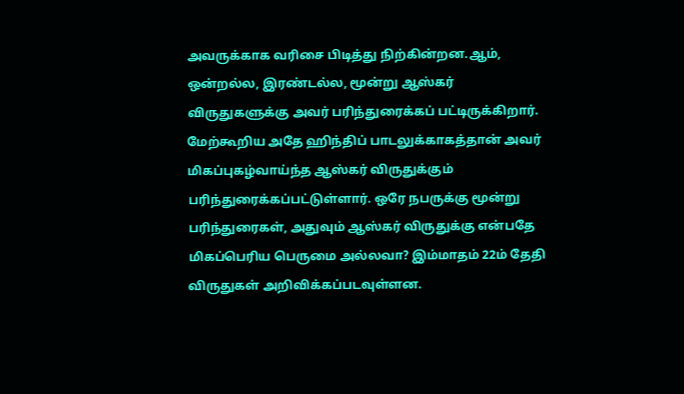அவருக்காக வரிசை பிடித்து நிற்கின்றன.ஆம், ஒன்றல்ல, இரண்டல்ல, மூன்று ஆஸ்கர் விருதுகளுக்கு அவர் பரிந்துரைக்கப் பட்டிருக்கிறார். மேற்கூறிய அதே ஹிந்திப் பாடலுக்காகத்தான் அவர் மிகப்புகழ்வாய்ந்த ஆஸ்கர் விருதுக்கும் பரிந்துரைக்கப்பட்டுள்ளார். ஒரே நபருக்கு மூன்று பரிந்துரைகள், அதுவும் ஆஸ்கர் விருதுக்கு என்பதே மிகப்பெரிய பெருமை அல்லவா? இம்மாதம் 22ம் தேதி விருதுகள் அறிவிக்கப்படவுள்ளன.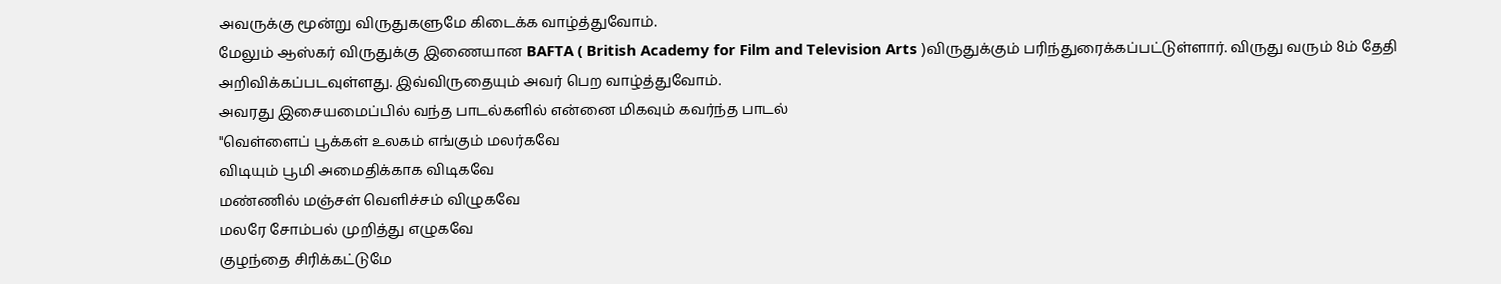அவருக்கு மூன்று விருதுகளுமே கிடைக்க வாழ்த்துவோம்.
மேலும் ஆஸ்கர் விருதுக்கு இணையான BAFTA ( British Academy for Film and Television Arts )விருதுக்கும் பரிந்துரைக்கப்பட்டுள்ளார். விருது வரும் 8ம் தேதி அறிவிக்கப்படவுள்ளது. இவ்விருதையும் அவர் பெற வாழ்த்துவோம்.
அவரது இசையமைப்பில் வந்த பாடல்களில் என்னை மிகவும் கவர்ந்த பாடல்
"வெள்ளைப் பூக்கள் உலகம் எங்கும் மலர்கவே
விடியும் பூமி அமைதிக்காக விடிகவே
மண்ணில் மஞ்சள் வெளிச்சம் விழுகவே
மலரே சோம்பல் முறித்து எழுகவே
குழந்தை சிரிக்கட்டுமே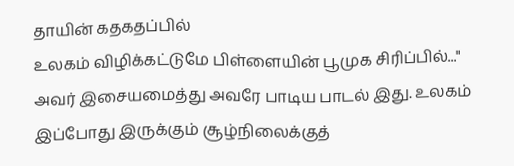தாயின் கதகதப்பில்
உலகம் விழிக்கட்டுமே பிள்ளையின் பூமுக சிரிப்பில்..."
அவர் இசையமைத்து அவரே பாடிய பாடல் இது. உலகம் இப்போது இருக்கும் சூழ்நிலைக்குத்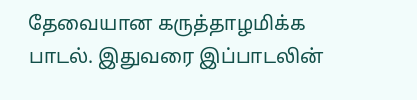தேவையான கருத்தாழமிக்க பாடல். இதுவரை இப்பாடலின்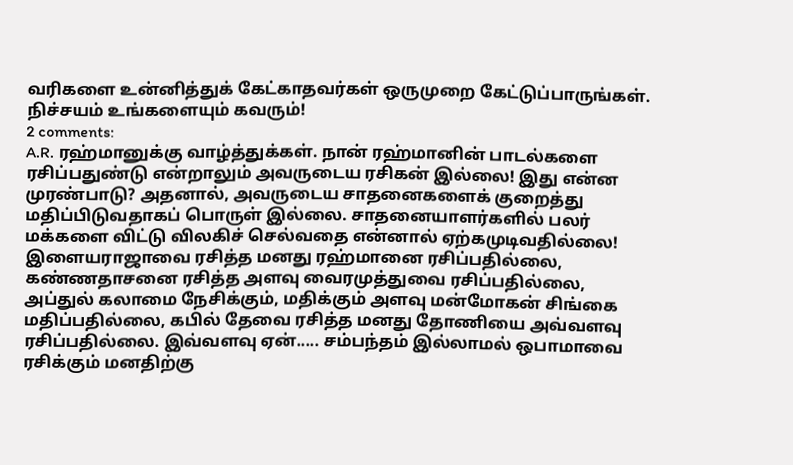வரிகளை உன்னித்துக் கேட்காதவர்கள் ஒருமுறை கேட்டுப்பாருங்கள். நிச்சயம் உங்களையும் கவரும்!
2 comments:
A.R. ரஹ்மானுக்கு வாழ்த்துக்கள். நான் ரஹ்மானின் பாடல்களை ரசிப்பதுண்டு என்றாலும் அவருடைய ரசிகன் இல்லை! இது என்ன முரண்பாடு? அதனால், அவருடைய சாதனைகளைக் குறைத்து மதிப்பிடுவதாகப் பொருள் இல்லை. சாதனையாளர்களில் பலர் மக்களை விட்டு விலகிச் செல்வதை என்னால் ஏற்கமுடிவதில்லை! இளையராஜாவை ரசித்த மனது ரஹ்மானை ரசிப்பதில்லை, கண்ணதாசனை ரசித்த அளவு வைரமுத்துவை ரசிப்பதில்லை, அப்துல் கலாமை நேசிக்கும், மதிக்கும் அளவு மன்மோகன் சிங்கை மதிப்பதில்லை, கபில் தேவை ரசித்த மனது தோணியை அவ்வளவு ரசிப்பதில்லை. இவ்வளவு ஏன்..... சம்பந்தம் இல்லாமல் ஒபாமாவை ரசிக்கும் மனதிற்கு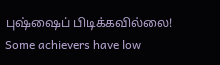புஷ்ஷைப் பிடிக்கவில்லை! Some achievers have low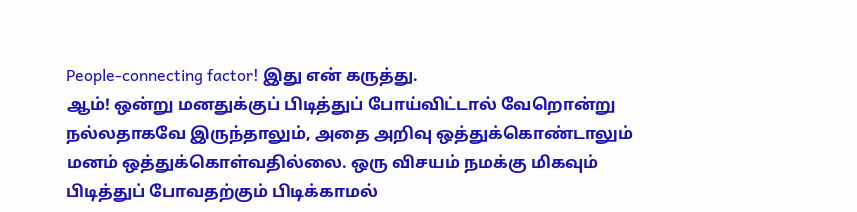People-connecting factor! இது என் கருத்து.
ஆம்! ஒன்று மனதுக்குப் பிடித்துப் போய்விட்டால் வேறொன்று நல்லதாகவே இருந்தாலும், அதை அறிவு ஒத்துக்கொண்டாலும் மனம் ஒத்துக்கொள்வதில்லை. ஒரு விசயம் நமக்கு மிகவும் பிடித்துப் போவதற்கும் பிடிக்காமல்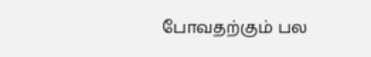போவதற்கும் பல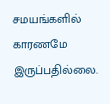சமயங்களில் காரணமே இருப்பதில்லை.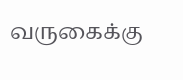வருகைக்கு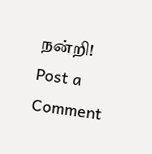நன்றி!
Post a Comment